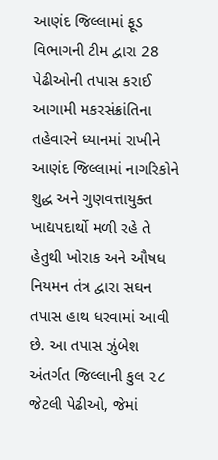આણંદ જિલ્લામાં ફૂડ વિભાગની ટીમ દ્વારા 28 પેઢીઓની તપાસ કરાઈ
આગામી મકરસંક્રાંતિના તહેવારને ધ્યાનમાં રાખીને આણંદ જિલ્લામાં નાગરિકોને શુદ્ધ અને ગુણવત્તાયુક્ત ખાદ્યપદાર્થો મળી રહે તે હેતુથી ખોરાક અને ઔષધ નિયમન તંત્ર દ્વારા સઘન તપાસ હાથ ધરવામાં આવી છે. આ તપાસ ઝુંબેશ અંતર્ગત જિલ્લાની કુલ ૨૮ જેટલી પેઢીઓ, જેમાં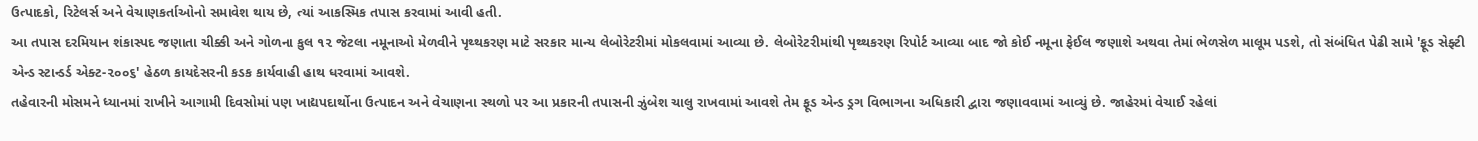ઉત્પાદકો, રિટેલર્સ અને વેચાણકર્તાઓનો સમાવેશ થાય છે, ત્યાં આકસ્મિક તપાસ કરવામાં આવી હતી.
આ તપાસ દરમિયાન શંકાસ્પદ જણાતા ચીક્કી અને ગોળના કુલ ૧૨ જેટલા નમૂનાઓ મેળવીને પૃથ્થકરણ માટે સરકાર માન્ય લેબોરેટરીમાં મોકલવામાં આવ્યા છે. લેબોરેટરીમાંથી પૃથ્થકરણ રિપોર્ટ આવ્યા બાદ જો કોઈ નમૂના ફેઈલ જણાશે અથવા તેમાં ભેળસેળ માલૂમ પડશે, તો સંબંધિત પેઢી સામે 'ફૂડ સેફ્ટી એન્ડ સ્ટાન્ડર્ડ એક્ટ-૨૦૦૬' હેઠળ કાયદેસરની કડક કાર્યવાહી હાથ ધરવામાં આવશે.
તહેવારની મોસમને ધ્યાનમાં રાખીને આગામી દિવસોમાં પણ ખાદ્યપદાર્થોના ઉત્પાદન અને વેચાણના સ્થળો પર આ પ્રકારની તપાસની ઝુંબેશ ચાલુ રાખવામાં આવશે તેમ ફૂડ એન્ડ ડ્રગ વિભાગના અધિકારી દ્વારા જણાવવામાં આવ્યું છે. જાહેરમાં વેચાઈ રહેલાં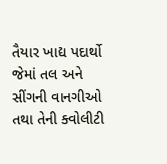તૈયાર ખાદ્ય પદાર્થો જેમાં તલ અને સીંગની વાનગીઓ તથા તેની ક્વોલીટી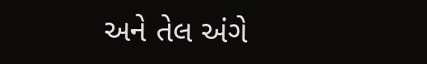અને તેલ અંગે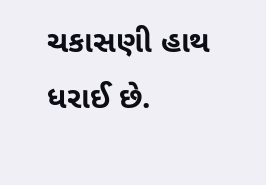ચકાસણી હાથ ધરાઈ છે.